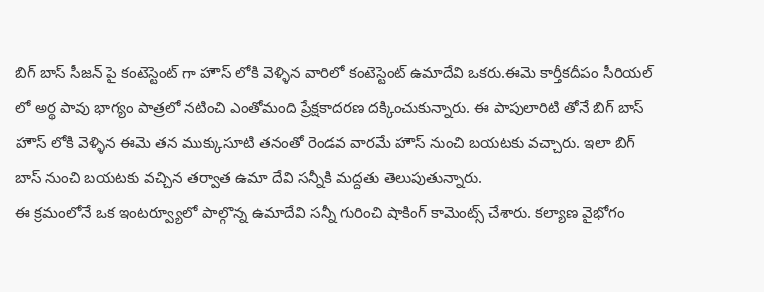బిగ్ బాస్ సీజన్ పై కంటెస్టెంట్ గా హౌస్ లోకి వెళ్ళిన వారిలో కంటెస్టెంట్ ఉమాదేవి ఒకరు.ఈమె కార్తీకదీపం సీరియల్ లో అర్థ పావు భాగ్యం పాత్రలో నటించి ఎంతోమంది ప్రేక్షకాదరణ దక్కించుకున్నారు. ఈ పాపులారిటి తోనే బిగ్ బాస్ హౌస్ లోకి వెళ్ళిన ఈమె తన ముక్కుసూటి తనంతో రెండవ వారమే హౌస్ నుంచి బయటకు వచ్చారు. ఇలా బిగ్ బాస్ నుంచి బయటకు వచ్చిన తర్వాత ఉమా దేవి సన్నీకి మద్దతు తెలుపుతున్నారు.
ఈ క్రమంలోనే ఒక ఇంటర్వ్యూలో పాల్గొన్న ఉమాదేవి సన్నీ గురించి షాకింగ్ కామెంట్స్ చేశారు. కల్యాణ వైభోగం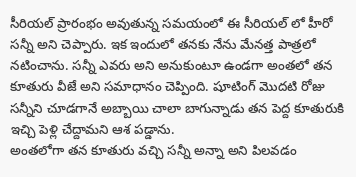సీరియల్ ప్రారంభం అవుతున్న సమయంలో ఈ సీరియల్ లో హీరో సన్నీ అని చెప్పారు. ఇక ఇందులో తనకు నేను మేనత్త పాత్రలో నటించాను. సన్నీ ఎవరు అని అనుకుంటూ ఉండగా అంతలో తన కూతురు వీజే అని సమాధానం చెప్పింది. షూటింగ్ మొదటి రోజు సన్నీని చూడగానే అబ్బాయి చాలా బాగున్నాడు తన పెద్ద కూతురుకి ఇచ్చి పెళ్లి చేద్దామని ఆశ పడ్డాను.
అంతలోగా తన కూతురు వచ్చి సన్నీ అన్నా అని పిలవడం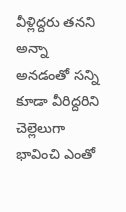వీళ్లిద్దరు తనని అన్నా అనడంతో సన్ని కూడా వీరిద్దరిని చెల్లెలుగా భావించి ఎంతో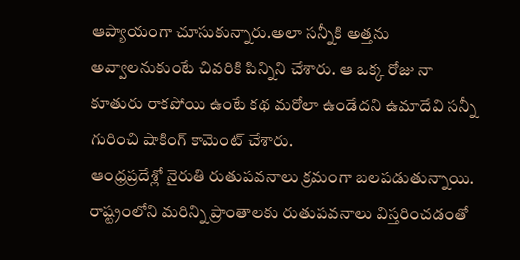ఆప్యాయంగా చూసుకున్నారు.అలా సన్నీకి అత్తను అవ్వాలనుకుంటే చివరికి పిన్నిని చేశారు. ఆ ఒక్క రోజు నా కూతురు రాకపోయి ఉంటే కథ మరోలా ఉండేదని ఉమాదేవి సన్నీ గురించి షాకింగ్ కామెంట్ చేశారు.
ఆంధ్రప్రదేశ్లో నైరుతి రుతుపవనాలు క్రమంగా బలపడుతున్నాయి. రాష్ట్రంలోని మరిన్ని ప్రాంతాలకు రుతుపవనాలు విస్తరించడంతో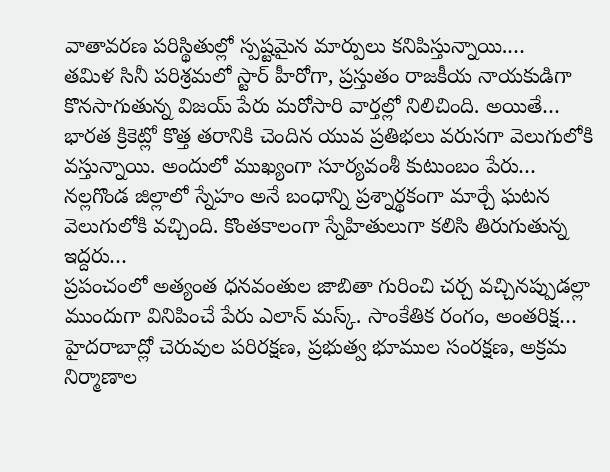వాతావరణ పరిస్థితుల్లో స్పష్టమైన మార్పులు కనిపిస్తున్నాయి.…
తమిళ సినీ పరిశ్రమలో స్టార్ హీరోగా, ప్రస్తుతం రాజకీయ నాయకుడిగా కొనసాగుతున్న విజయ్ పేరు మరోసారి వార్తల్లో నిలిచింది. అయితే…
భారత క్రికెట్లో కొత్త తరానికి చెందిన యువ ప్రతిభలు వరుసగా వెలుగులోకి వస్తున్నాయి. అందులో ముఖ్యంగా సూర్యవంశీ కుటుంబం పేరు…
నల్లగొండ జిల్లాలో స్నేహం అనే బంధాన్ని ప్రశ్నార్థకంగా మార్చే ఘటన వెలుగులోకి వచ్చింది. కొంతకాలంగా స్నేహితులుగా కలిసి తిరుగుతున్న ఇద్దరు…
ప్రపంచంలో అత్యంత ధనవంతుల జాబితా గురించి చర్చ వచ్చినప్పుడల్లా ముందుగా వినిపించే పేరు ఎలాన్ మస్క్. సాంకేతిక రంగం, అంతరిక్ష…
హైదరాబాద్లో చెరువుల పరిరక్షణ, ప్రభుత్వ భూముల సంరక్షణ, అక్రమ నిర్మాణాల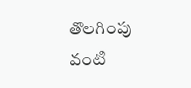తొలగింపు వంటి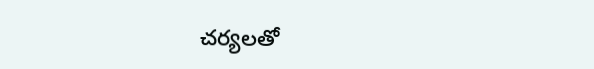చర్యలతో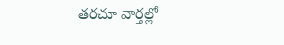తరచూ వార్తల్లో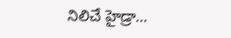నిలిచే హైడ్రా…